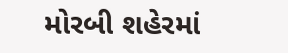મોરબી શહેરમાં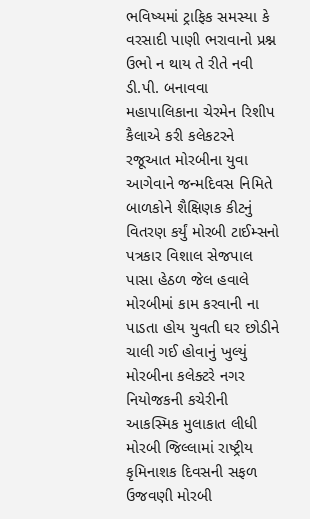ભવિષ્યમાં ટ્રાફિક સમસ્યા કે વરસાદી પાણી ભરાવાનો પ્રશ્ન ઉભો ન થાય તે રીતે નવી ડી.પી. બનાવવા મહાપાલિકાના ચેરમેન રિશીપ કૈલાએ કરી કલેકટરને રજૂઆત મોરબીના યુવા આગેવાને જન્મદિવસ નિમિતે બાળકોને શૈક્ષિણક કીટનું વિતરણ કર્યું મોરબી ટાઈમ્સનો પત્રકાર વિશાલ સેજપાલ પાસા હેઠળ જેલ હવાલે મોરબીમાં કામ કરવાની ના પાડતા હોય યુવતી ઘર છોડીને ચાલી ગઈ હોવાનું ખુલ્યું મોરબીના કલેક્ટરે નગર નિયોજકની કચેરીની આકસ્મિક મુલાકાત લીધી મોરબી જિલ્લામાં રાષ્ટ્રીય કૃમિનાશક દિવસની સફળ ઉજવણી મોરબી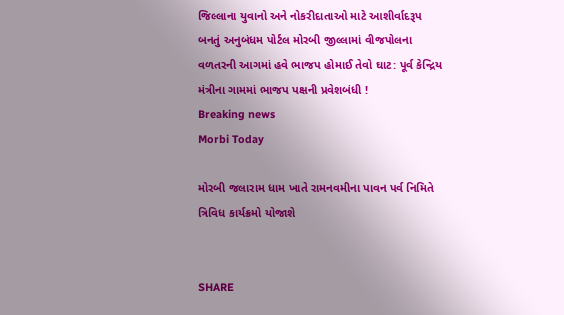જિલ્લાના યુવાનો અને નોકરીદાતાઓ માટે આશીર્વાદરૂપ બનતું અનુબંધમ પોર્ટલ મોરબી જીલ્લામાં વીજપોલના વળતરની આગમાં હવે ભાજપ હોમાઈ તેવો ઘાટ: પૂર્વ કેન્દ્રિય મંત્રીના ગામમાં ભાજપ પક્ષની પ્રવેશબંધી !
Breaking news
Morbi Today

મોરબી જલારામ ધામ ખાતે રામનવમીના પાવન પર્વ નિમિતે ત્રિવિધ કાર્યક્રમો યોજાશે


SHARE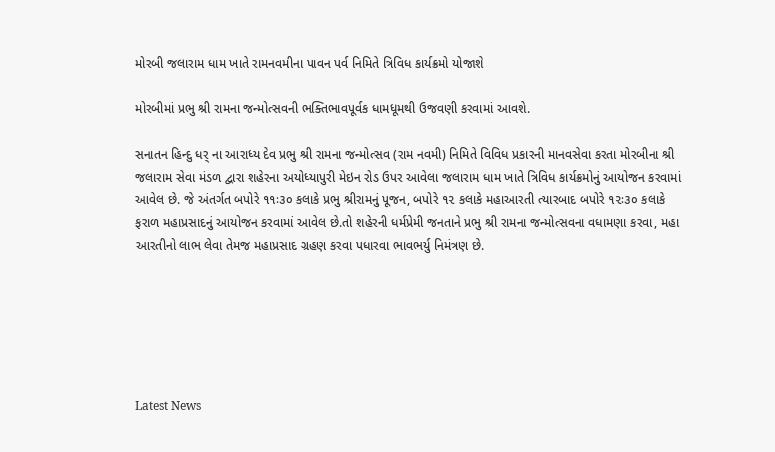મોરબી જલારામ ધામ ખાતે રામનવમીના પાવન પર્વ નિમિતે ત્રિવિધ કાર્યક્રમો યોજાશે

મોરબીમાં પ્રભુ શ્રી રામના જન્મોત્સવની ભક્તિભાવપૂર્વક ધામધૂમથી ઉજવણી કરવામાં આવશે.

સનાતન હિન્દુ ધર્ ના આરાધ્ય દેવ પ્રભુ શ્રી રામના જન્મોત્સવ (રામ નવમી) નિમિતે વિવિધ પ્રકારની માનવસેવા કરતા મોરબીના શ્રી જલારામ સેવા મંડળ દ્વારા શહેરના અયોધ્યાપુરી મેઇન રોડ ઉપર આવેલા જલારામ ધામ ખાતે ત્રિવિધ કાર્યક્રમોનું આયોજન કરવામાં આવેલ છે. જે અંતર્ગત બપોરે ૧૧ઃ૩૦ કલાકે પ્રભુ શ્રીરામનું પૂજન, બપોરે ૧૨ કલાકે મહાઆરતી ત્યારબાદ બપોરે ૧૨ઃ૩૦ કલાકે ફરાળ મહાપ્રસાદનું આયોજન કરવામાં આવેલ છે.તો શહેરની ધર્મપ્રેમી જનતાને પ્રભુ શ્રી રામના જન્મોત્સવના વધામણા કરવા, મહા આરતીનો લાભ લેવા તેમજ મહાપ્રસાદ ગ્રહણ કરવા પધારવા ભાવભર્યુ નિમંત્રણ છે.






Latest News